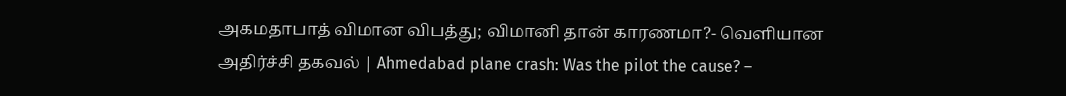அகமதாபாத் விமான விபத்து; விமானி தான் காரணமா?- வெளியான அதிர்ச்சி தகவல் | Ahmedabad plane crash: Was the pilot the cause? –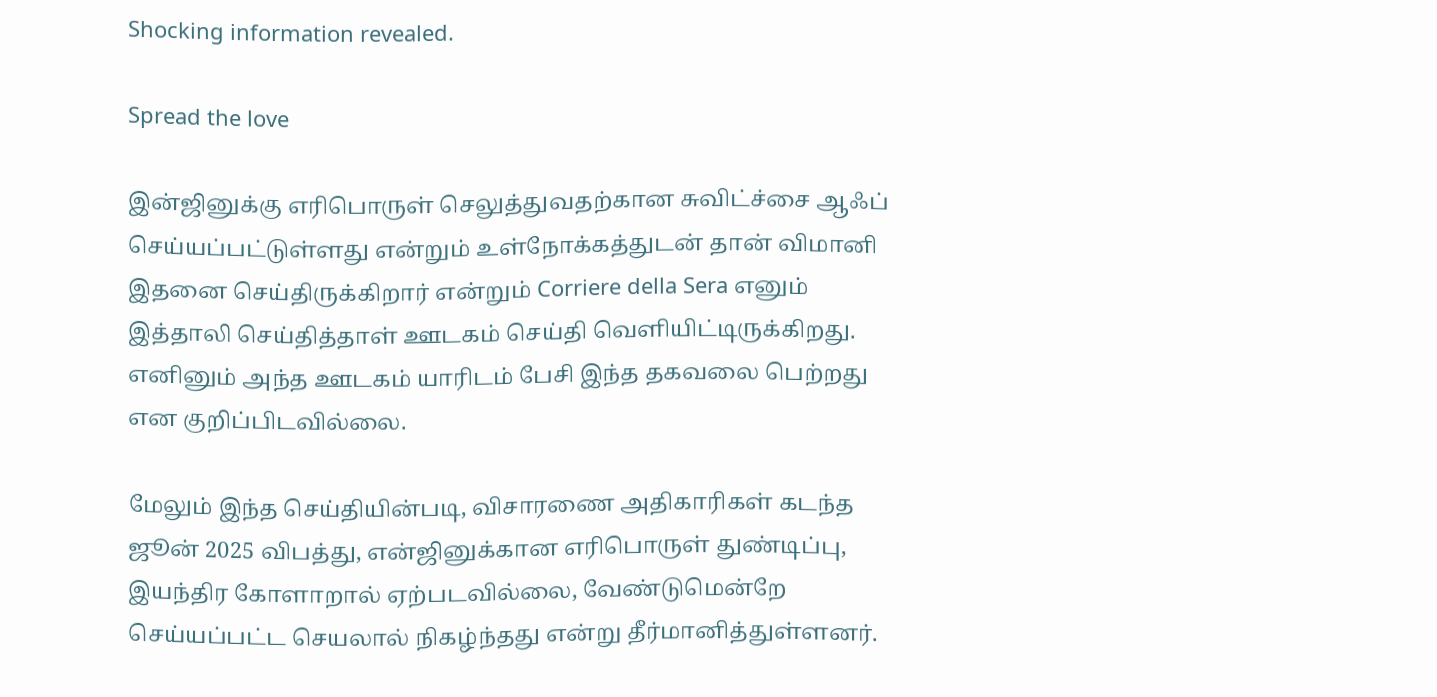Shocking information revealed.

Spread the love

இன்ஜினுக்கு எரிபொருள் செலுத்துவதற்கான சுவிட்ச்சை ஆஃப் செய்யப்பட்டுள்ளது என்றும் உள்நோக்கத்துடன் தான் விமானி இதனை செய்திருக்கிறார் என்றும் Corriere della Sera எனும் இத்தாலி செய்தித்தாள் ஊடகம் செய்தி வெளியிட்டிருக்கிறது. எனினும் அந்த ஊடகம் யாரிடம் பேசி இந்த தகவலை பெற்றது என குறிப்பிடவில்லை.

மேலும் இந்த செய்தியின்படி, விசாரணை அதிகாரிகள் கடந்த ஜூன் 2025 விபத்து, என்ஜினுக்கான எரிபொருள் துண்டிப்பு, இயந்திர கோளாறால் ஏற்படவில்லை, வேண்டுமென்றே செய்யப்பட்ட செயலால் நிகழ்ந்தது என்று தீர்மானித்துள்ளனர்.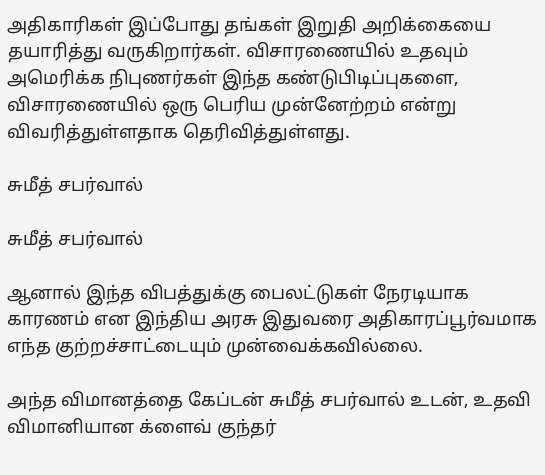அதிகாரிகள் இப்போது தங்கள் இறுதி அறிக்கையை தயாரித்து வருகிறார்கள். விசாரணையில் உதவும் அமெரிக்க நிபுணர்கள் இந்த கண்டுபிடிப்புகளை, விசாரணையில் ஒரு பெரிய முன்னேற்றம் என்று விவரித்துள்ளதாக தெரிவித்துள்ளது.

சுமீத் சபர்வால்

சுமீத் சபர்வால்

ஆனால் இந்த விபத்துக்கு பைலட்டுகள் நேரடியாக காரணம் என இந்திய அரசு இதுவரை அதிகாரப்பூர்வமாக எந்த குற்றச்சாட்டையும் முன்வைக்கவில்லை.

அந்த விமானத்தை கேப்டன் சுமீத் சபர்வால் உடன், உதவி விமானியான க்ளைவ் குந்தர்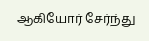ஆகியோர் சேர்ந்து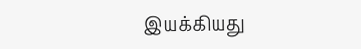இயக்கியது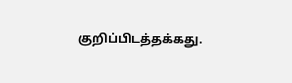குறிப்பிடத்தக்கது.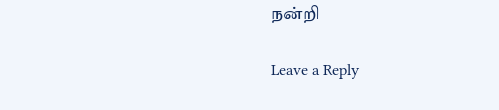நன்றி

Leave a Reply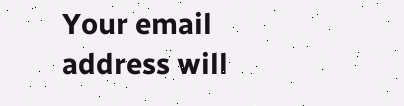Your email address will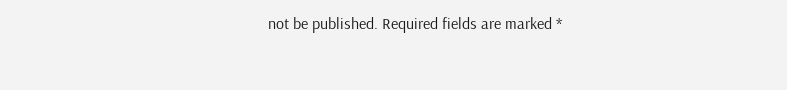not be published. Required fields are marked *